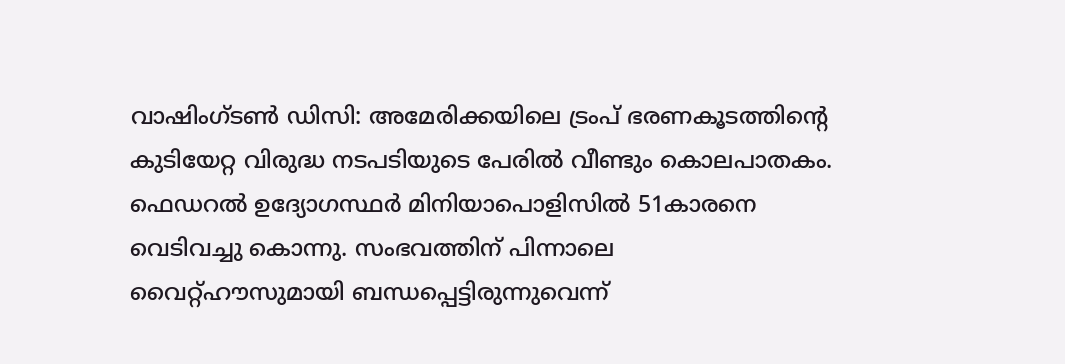വാഷിംഗ്ടൺ ഡിസി: അമേരിക്കയിലെ ട്രംപ് ഭരണകൂടത്തിന്റെ കുടിയേറ്റ വിരുദ്ധ നടപടിയുടെ പേരിൽ വീണ്ടും കൊലപാതകം. ഫെഡറൽ ഉദ്യോഗസ്ഥർ മിനിയാപൊളിസിൽ 51കാരനെ വെടിവച്ചു കൊന്നു. സംഭവത്തിന് പിന്നാലെ വൈറ്റ്ഹൗസുമായി ബന്ധപ്പെട്ടിരുന്നുവെന്ന്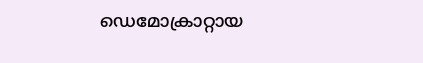ഡെമോക്രാറ്റായ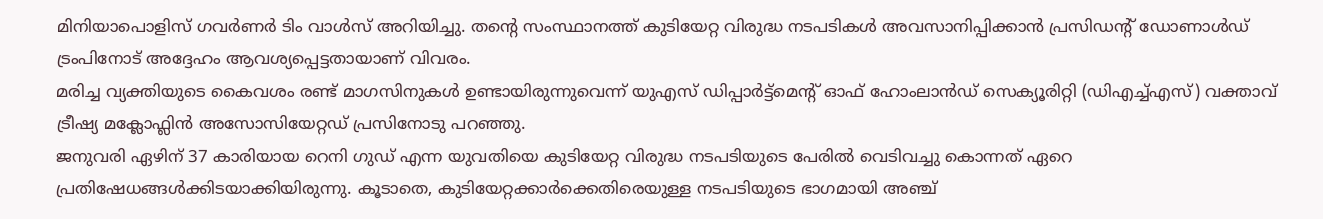മിനിയാപൊളിസ് ഗവർണർ ടിം വാൾസ് അറിയിച്ചു. തന്റെ സംസ്ഥാനത്ത് കുടിയേറ്റ വിരുദ്ധ നടപടികൾ അവസാനിപ്പിക്കാൻ പ്രസിഡന്റ് ഡോണാൾഡ് ട്രംപിനോട് അദ്ദേഹം ആവശ്യപ്പെട്ടതായാണ് വിവരം.
മരിച്ച വ്യക്തിയുടെ കൈവശം രണ്ട് മാഗസിനുകൾ ഉണ്ടായിരുന്നുവെന്ന് യുഎസ് ഡിപ്പാർട്ട്മെന്റ് ഓഫ് ഹോംലാൻഡ് സെക്യൂരിറ്റി (ഡിഎച്ച്എസ്) വക്താവ് ട്രീഷ്യ മക്ലോഫ്ലിൻ അസോസിയേറ്റഡ് പ്രസിനോടു പറഞ്ഞു.
ജനുവരി ഏഴിന് 37 കാരിയായ റെനി ഗുഡ് എന്ന യുവതിയെ കുടിയേറ്റ വിരുദ്ധ നടപടിയുടെ പേരിൽ വെടിവച്ചു കൊന്നത് ഏറെ പ്രതിഷേധങ്ങൾക്കിടയാക്കിയിരുന്നു. കൂടാതെ, കുടിയേറ്റക്കാർക്കെതിരെയുള്ള നടപടിയുടെ ഭാഗമായി അഞ്ച്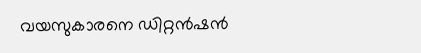വയസുകാരനെ ഡിറ്റൻഷൻ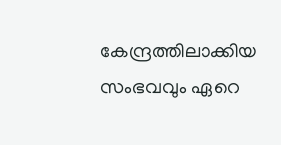കേന്ദ്രത്തിലാക്കിയ സംഭവവും ഏറെ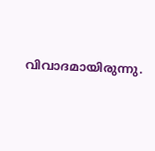വിവാദമായിരുന്നു.